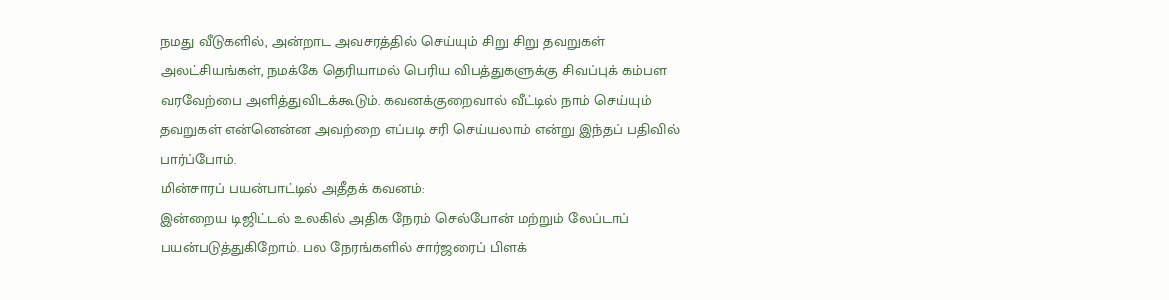நமது வீடுகளில், அன்றாட அவசரத்தில் செய்யும் சிறு சிறு தவறுகள் அலட்சியங்கள், நமக்கே தெரியாமல் பெரிய விபத்துகளுக்கு சிவப்புக் கம்பள வரவேற்பை அளித்துவிடக்கூடும். கவனக்குறைவால் வீட்டில் நாம் செய்யும் தவறுகள் என்னென்ன அவற்றை எப்படி சரி செய்யலாம் என்று இந்தப் பதிவில் பார்ப்போம்.
மின்சாரப் பயன்பாட்டில் அதீதக் கவனம்:
இன்றைய டிஜிட்டல் உலகில் அதிக நேரம் செல்போன் மற்றும் லேப்டாப் பயன்படுத்துகிறோம். பல நேரங்களில் சார்ஜரைப் பிளக்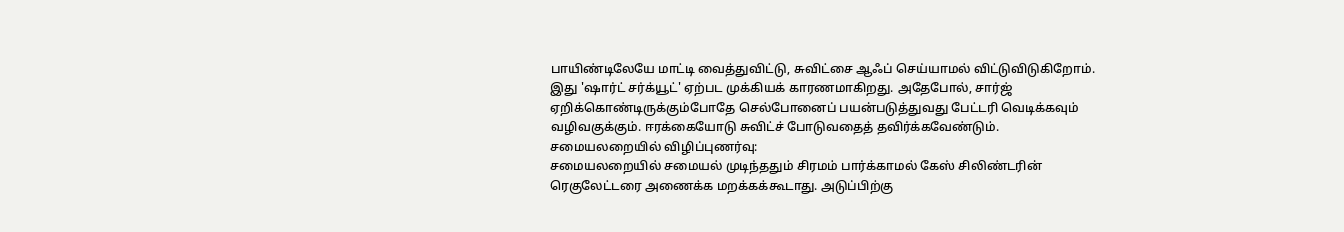பாயிண்டிலேயே மாட்டி வைத்துவிட்டு, சுவிட்சை ஆஃப் செய்யாமல் விட்டுவிடுகிறோம். இது 'ஷார்ட் சர்க்யூட்' ஏற்பட முக்கியக் காரணமாகிறது. அதேபோல், சார்ஜ் ஏறிக்கொண்டிருக்கும்போதே செல்போனைப் பயன்படுத்துவது பேட்டரி வெடிக்கவும் வழிவகுக்கும். ஈரக்கையோடு சுவிட்ச் போடுவதைத் தவிர்க்கவேண்டும்.
சமையலறையில் விழிப்புணர்வு:
சமையலறையில் சமையல் முடிந்ததும் சிரமம் பார்க்காமல் கேஸ் சிலிண்டரின் ரெகுலேட்டரை அணைக்க மறக்கக்கூடாது. அடுப்பிற்கு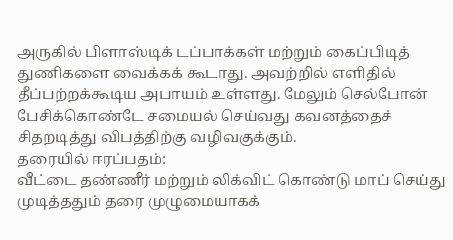அருகில் பிளாஸ்டிக் டப்பாக்கள் மற்றும் கைப்பிடித் துணிகளை வைக்கக் கூடாது. அவற்றில் எளிதில் தீப்பற்றக்கூடிய அபாயம் உள்ளது. மேலும் செல்போன் பேசிக்கொண்டே சமையல் செய்வது கவனத்தைச் சிதறடித்து விபத்திற்கு வழிவகுக்கும்.
தரையில் ஈரப்பதம்:
வீட்டை தண்ணீர் மற்றும் லிக்விட் கொண்டு மாப் செய்து முடித்ததும் தரை முழுமையாகக்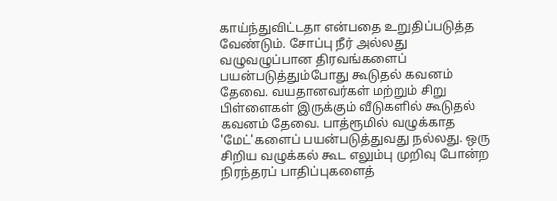காய்ந்துவிட்டதா என்பதை உறுதிப்படுத்த வேண்டும். சோப்பு நீர் அல்லது வழுவழுப்பான திரவங்களைப் பயன்படுத்தும்போது கூடுதல் கவனம் தேவை. வயதானவர்கள் மற்றும் சிறு பிள்ளைகள் இருக்கும் வீடுகளில் கூடுதல் கவனம் தேவை. பாத்ரூமில் வழுக்காத 'மேட்'களைப் பயன்படுத்துவது நல்லது. ஒரு சிறிய வழுக்கல் கூட எலும்பு முறிவு போன்ற நிரந்தரப் பாதிப்புகளைத்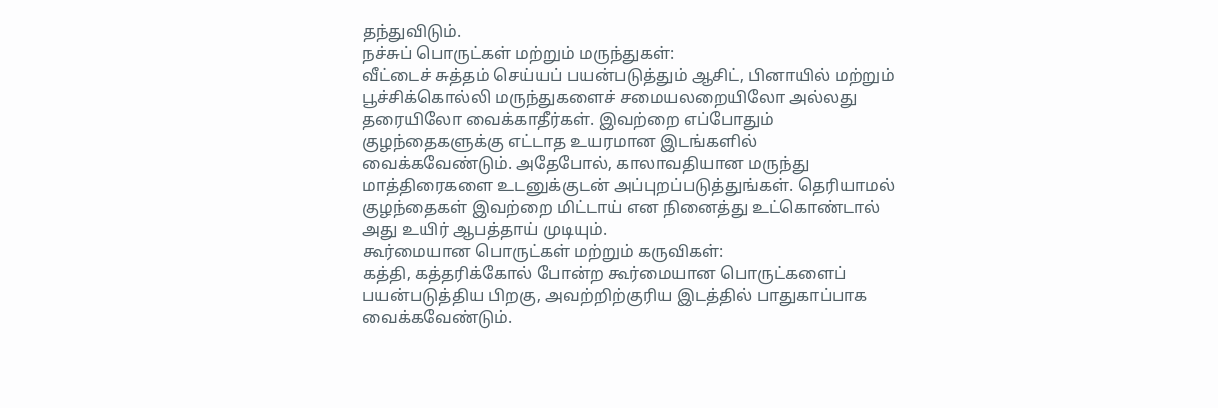தந்துவிடும்.
நச்சுப் பொருட்கள் மற்றும் மருந்துகள்:
வீட்டைச் சுத்தம் செய்யப் பயன்படுத்தும் ஆசிட், பினாயில் மற்றும் பூச்சிக்கொல்லி மருந்துகளைச் சமையலறையிலோ அல்லது தரையிலோ வைக்காதீர்கள். இவற்றை எப்போதும் குழந்தைகளுக்கு எட்டாத உயரமான இடங்களில் வைக்கவேண்டும். அதேபோல், காலாவதியான மருந்து மாத்திரைகளை உடனுக்குடன் அப்புறப்படுத்துங்கள். தெரியாமல் குழந்தைகள் இவற்றை மிட்டாய் என நினைத்து உட்கொண்டால் அது உயிர் ஆபத்தாய் முடியும்.
கூர்மையான பொருட்கள் மற்றும் கருவிகள்:
கத்தி, கத்தரிக்கோல் போன்ற கூர்மையான பொருட்களைப் பயன்படுத்திய பிறகு, அவற்றிற்குரிய இடத்தில் பாதுகாப்பாக வைக்கவேண்டும்.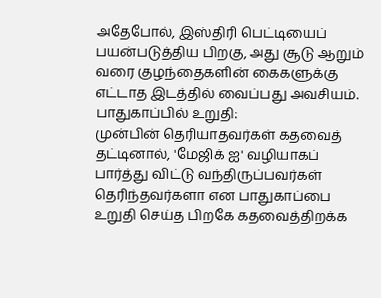அதேபோல், இஸ்திரி பெட்டியைப் பயன்படுத்திய பிறகு, அது சூடு ஆறும் வரை குழந்தைகளின் கைகளுக்கு எட்டாத இடத்தில் வைப்பது அவசியம்.
பாதுகாப்பில் உறுதி:
முன்பின் தெரியாதவர்கள் கதவைத் தட்டினால், 'மேஜிக் ஐ' வழியாகப் பார்த்து விட்டு வந்திருப்பவர்கள் தெரிந்தவர்களா என பாதுகாப்பை உறுதி செய்த பிறகே கதவைத்திறக்க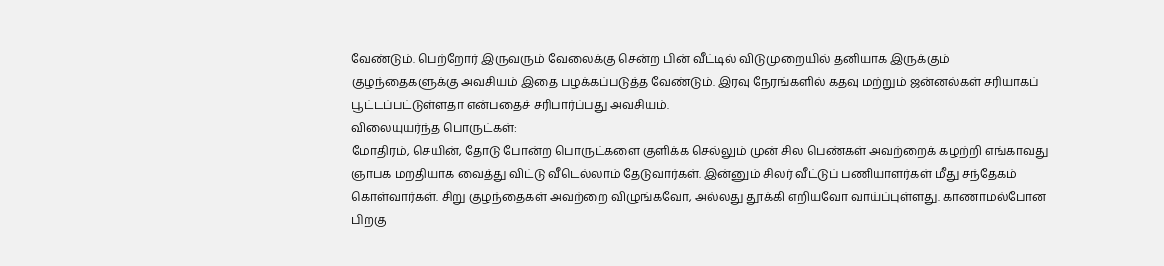வேண்டும். பெற்றோர் இருவரும் வேலைக்கு சென்ற பின் வீட்டில் விடுமுறையில் தனியாக இருக்கும் குழந்தைகளுக்கு அவசியம் இதை பழக்கப்படுத்த வேண்டும். இரவு நேரங்களில் கதவு மற்றும் ஜன்னல்கள் சரியாகப் பூட்டப்பட்டுள்ளதா என்பதைச் சரிபார்ப்பது அவசியம்.
விலையுயர்ந்த பொருட்கள்:
மோதிரம், செயின், தோடு போன்ற பொருட்களை குளிக்க செல்லும் முன் சில பெண்கள் அவற்றைக் கழற்றி எங்காவது ஞாபக மறதியாக வைத்து விட்டு வீடெல்லாம் தேடுவார்கள். இன்னும் சிலர் வீட்டுப் பணியாளர்கள் மீது சந்தேகம் கொள்வார்கள். சிறு குழந்தைகள் அவற்றை விழுங்கவோ, அல்லது தூக்கி எறியவோ வாய்ப்புள்ளது. காணாமல்போன பிறகு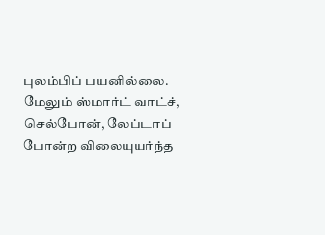புலம்பிப் பயனில்லை. மேலும் ஸ்மார்ட் வாட்ச், செல்போன், லேப்டாப் போன்ற விலையுயர்ந்த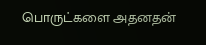பொருட்களை அதனதன்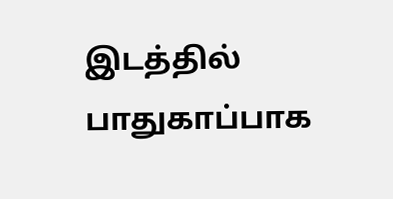இடத்தில் பாதுகாப்பாக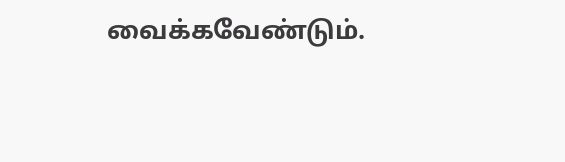வைக்கவேண்டும்.